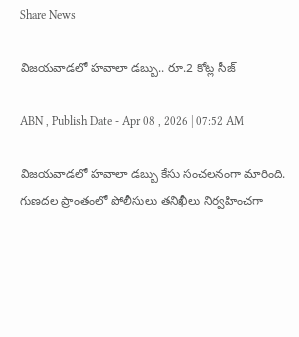Share News

విజయవాడలో హవాలా డబ్బు.. రూ.2 కోట్ల సీజ్

ABN , Publish Date - Apr 08 , 2026 | 07:52 AM

విజయవాడలో హవాలా డబ్బు కేసు సంచలనంగా మారింది. గుణదల ప్రాంతంలో పోలీసులు తనిఖీలు నిర్వహించగా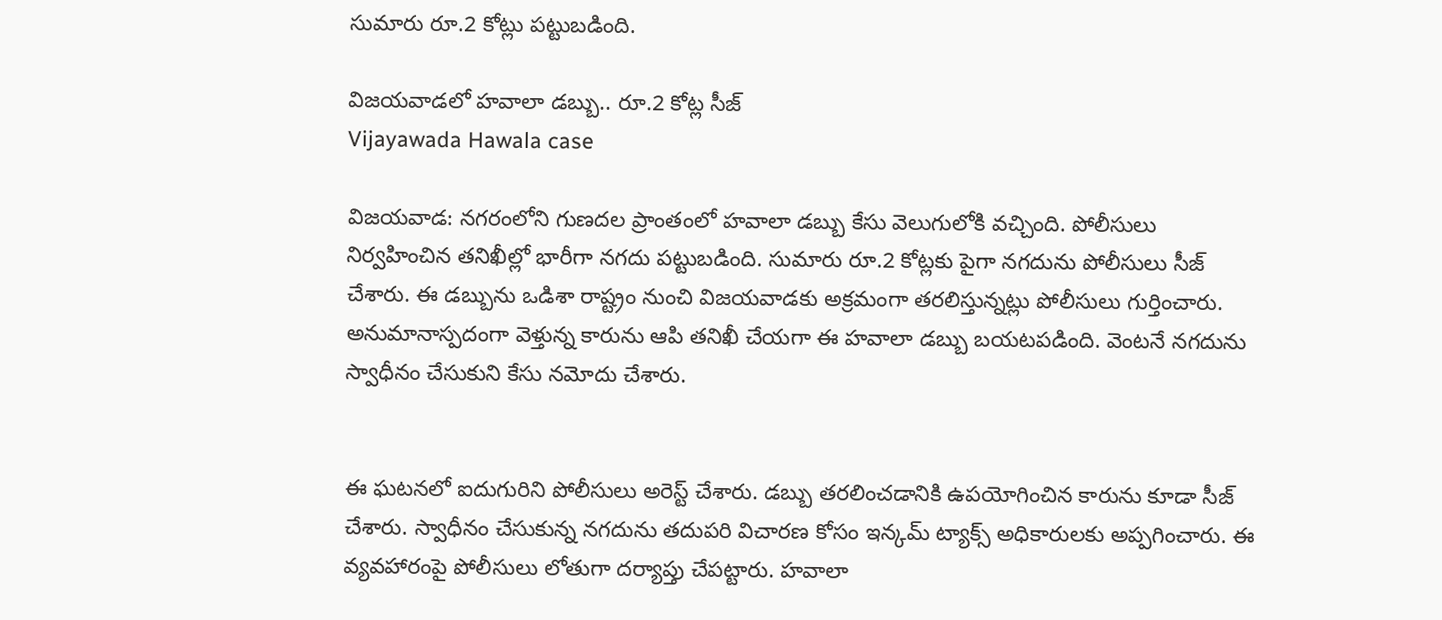సుమారు రూ.2 కోట్లు పట్టుబడింది.

విజయవాడలో హవాలా డబ్బు.. రూ.2 కోట్ల సీజ్
Vijayawada Hawala case

విజయవాడ: నగరంలోని గుణదల ప్రాంతంలో హవాలా డబ్బు కేసు వెలుగులోకి వచ్చింది. పోలీసులు నిర్వహించిన తనిఖీల్లో భారీగా నగదు పట్టుబడింది. సుమారు రూ.2 కోట్లకు పైగా నగదును పోలీసులు సీజ్ చేశారు. ఈ డబ్బును ఒడిశా రాష్ట్రం నుంచి విజయవాడకు అక్రమంగా తరలిస్తున్నట్లు పోలీసులు గుర్తించారు. అనుమానాస్పదంగా వెళ్తున్న కారును ఆపి తనిఖీ చేయగా ఈ హవాలా డబ్బు బయటపడింది. వెంటనే నగదును స్వాధీనం చేసుకుని కేసు నమోదు చేశారు.


ఈ ఘటనలో ఐదుగురిని పోలీసులు అరెస్ట్ చేశారు. డబ్బు తరలించడానికి ఉపయోగించిన కారును కూడా సీజ్ చేశారు. స్వాధీనం చేసుకున్న నగదును తదుపరి విచారణ కోసం ఇన్కమ్ ట్యాక్స్ అధికారులకు అప్పగించారు. ఈ వ్యవహారంపై పోలీసులు లోతుగా దర్యాప్తు చేపట్టారు. హవాలా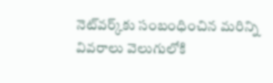నెట్‌వర్క్‌కు సంబంధించిన మరిన్ని వివరాలు వెలుగులోకి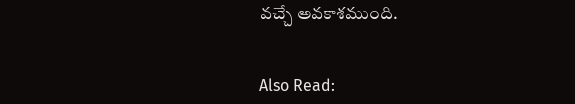వచ్చే అవకాశముంది.


Also Read: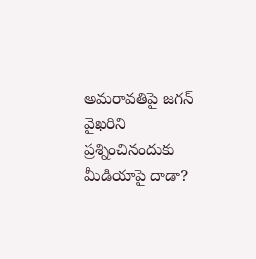అమరావతిపై జగన్‌ వైఖరిని ప్రశ్నించినందుకు మీడియాపై దాడా?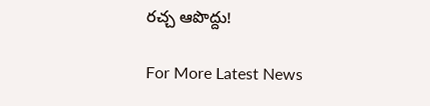రచ్చ ఆపొద్దు!

For More Latest News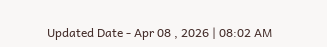Updated Date - Apr 08 , 2026 | 08:02 AM